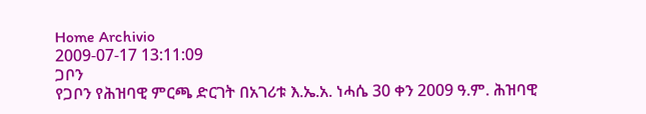Home Archivio
2009-07-17 13:11:09
ጋቦን
የጋቦን የሕዝባዊ ምርጫ ድርገት በአገሪቱ እ.ኤ.አ. ነሓሴ 30 ቀን 2009 ዓ.ም. ሕዝባዊ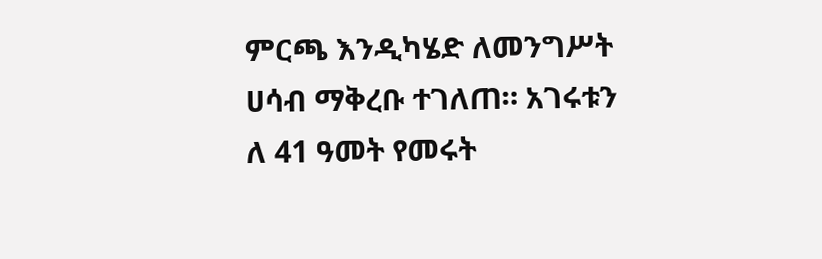ምርጫ እንዲካሄድ ለመንግሥት ሀሳብ ማቅረቡ ተገለጠ። አገሩቱን
ለ 41 ዓመት የመሩት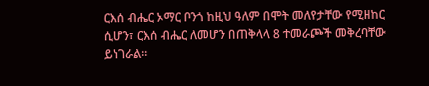ርእሰ ብሔር ኦማር ቦንጎ ከዚህ ዓለም በሞት መለየታቸው የሚዘከር ሲሆን፣ ርእሰ ብሔር ለመሆን በጠቅላላ 8 ተመራጮች መቅረባቸው ይነገራል።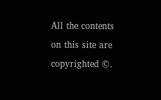All the contents on this site are copyrighted ©.